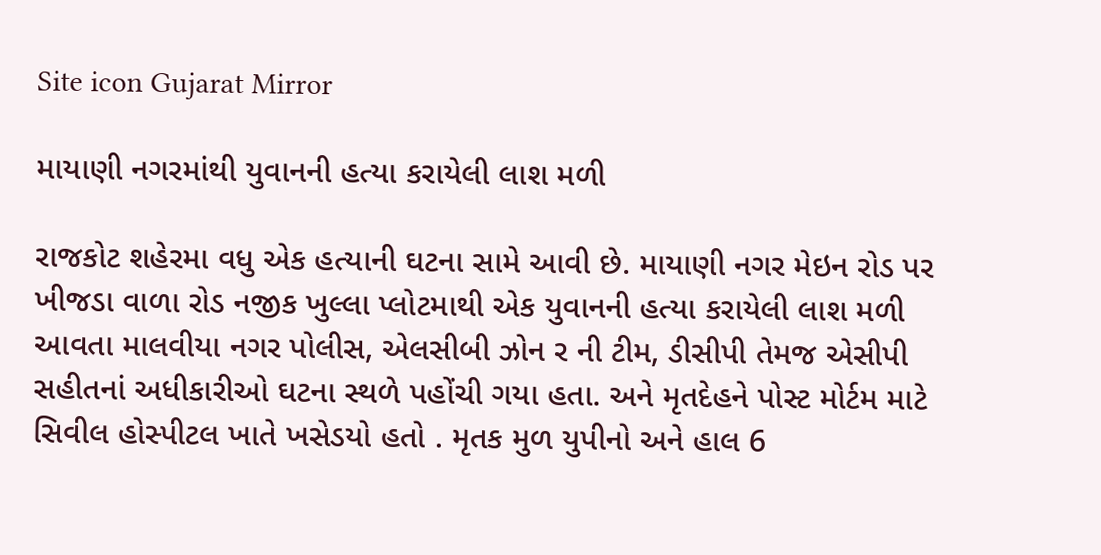Site icon Gujarat Mirror

માયાણી નગરમાંથી યુવાનની હત્યા કરાયેલી લાશ મળી

રાજકોટ શહેરમા વધુ એક હત્યાની ઘટના સામે આવી છે. માયાણી નગર મેઇન રોડ પર ખીજડા વાળા રોડ નજીક ખુલ્લા પ્લોટમાથી એક યુવાનની હત્યા કરાયેલી લાશ મળી આવતા માલવીયા નગર પોલીસ, એલસીબી ઝોન ર ની ટીમ, ડીસીપી તેમજ એસીપી સહીતનાં અધીકારીઓ ઘટના સ્થળે પહોંચી ગયા હતા. અને મૃતદેહને પોસ્ટ મોર્ટમ માટે સિવીલ હોસ્પીટલ ખાતે ખસેડયો હતો . મૃતક મુળ યુપીનો અને હાલ 6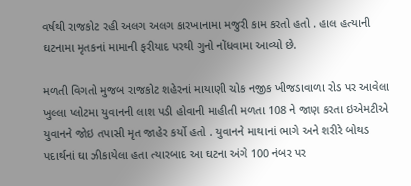વર્ષથી રાજકોટ રહી અલગ અલગ કારખાનામા મજુરી કામ કરતો હતો . હાલ હત્યાની ઘટનામા મૃતકનાં મામાની ફરીયાદ પરથી ગુનો નોંધવામા આવ્યો છે.

મળતી વિગતો મુજબ રાજકોટ શહેરનાં માયાણી ચોક નજીક ખીજડાવાળા રોડ પર આવેલા ખુલ્લા પ્લોટમા યુવાનની લાશ પડી હોવાની માહીતી મળતા 108 ને જાણ કરતા ઇએમટીએ યુવાનને જોઇ તપાસી મૃત જાહેર કર્યો હતો . યુવાનને માથાનાં ભાગે અને શરીરે બોથડ પદાર્થનાં ઘા ઝીકાયેલા હતા ત્યારબાદ આ ઘટના અંગે 100 નંબર પર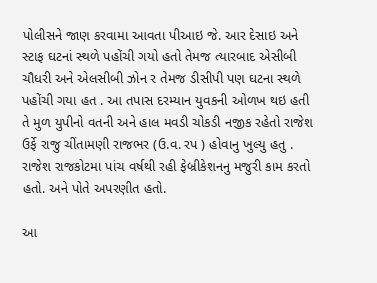પોલીસને જાણ કરવામા આવતા પીઆઇ જે. આર દેસાઇ અને સ્ટાફ ઘટનાં સ્થળે પહોંચી ગયો હતો તેમજ ત્યારબાદ એસીબી ચૌધરી અને એલસીબી ઝોન ર તેમજ ડીસીપી પણ ઘટના સ્થળે પહોંચી ગયા હત . આ તપાસ દરમ્યાન યુવકની ઓળખ થઇ હતી તે મુળ યુપીનો વતની અને હાલ મવડી ચોકડી નજીક રહેતો રાજેશ ઉર્ફે રાજુ ચીંતામણી રાજભર (ઉ.વ. રપ ) હોવાનુ ખુલ્યુ હતુ . રાજેશ રાજકોટમા પાંચ વર્ષથી રહી ફેબ્રીકેશનનુ મજુરી કામ કરતો હતો. અને પોતે અપરણીત હતો.

આ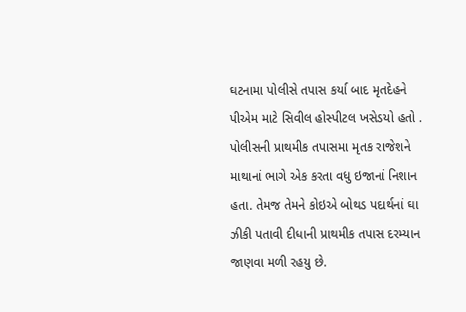ઘટનામા પોલીસે તપાસ કર્યા બાદ મૃતદેહને પીએમ માટે સિવીલ હોસ્પીટલ ખસેડયો હતો . પોલીસની પ્રાથમીક તપાસમા મૃતક રાજેશને માથાનાં ભાગે એક કરતા વધુ ઇજાનાં નિશાન હતા. તેમજ તેમને કોઇએ બોથડ પદાર્થનાં ઘા ઝીકી પતાવી દીધાની પ્રાથમીક તપાસ દરમ્યાન જાણવા મળી રહયુ છે.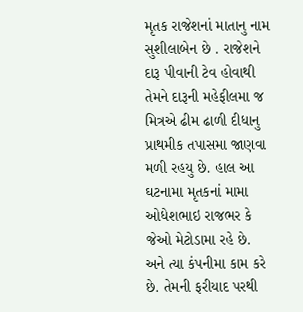મૃતક રાજેશનાં માતાનુ નામ સુશીલાબેન છે . રાજેશને દારૂ પીવાની ટેવ હોવાથી તેમને દારૂની મહેફીલમા જ મિત્રએ ઢીમ ઢાળી દીધાનુ પ્રાથમીક તપાસમા જાણવા મળી રહયુ છે. હાલ આ ઘટનામા મૃતકનાં મામા ઓધેશભાઇ રાજભર કે જેઓ મેટોડામા રહે છે. અને ત્યા કંપનીમા કામ કરે છે. તેમની ફરીયાદ પરથી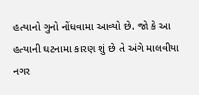હત્યાનો ગુનો નોંધવામા આવ્યો છે. જો કે આ હત્યાની ઘટનામા કારણ શું છે તે અંગે માલવીયા નગર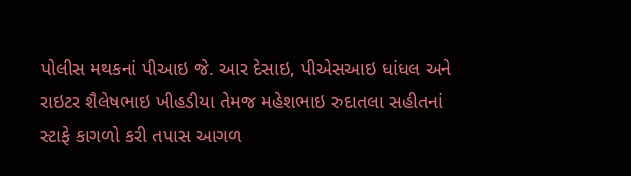પોલીસ મથકનાં પીઆઇ જે. આર દેસાઇ, પીએસઆઇ ધાંધલ અને રાઇટર શૈલેષભાઇ ખીહડીયા તેમજ મહેશભાઇ રુદાતલા સહીતનાં સ્ટાફે કાગળો કરી તપાસ આગળ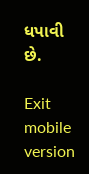ધપાવી છે.

Exit mobile version